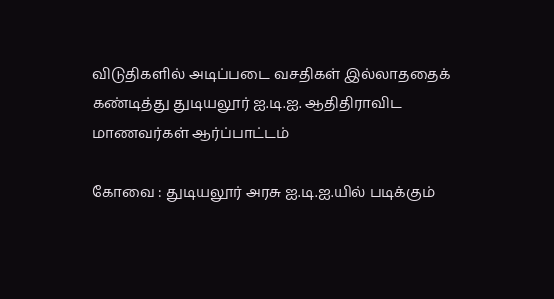விடுதிகளில் அடிப்படை வசதிகள் இல்லாததைக் கண்டித்து துடியலூர் ஐ.டி.ஐ. ஆதிதிராவிட மாணவர்கள் ஆர்ப்பாட்டம்

கோவை : துடியலூர் அரசு ஐ.டி.ஐ.யில் படிக்கும்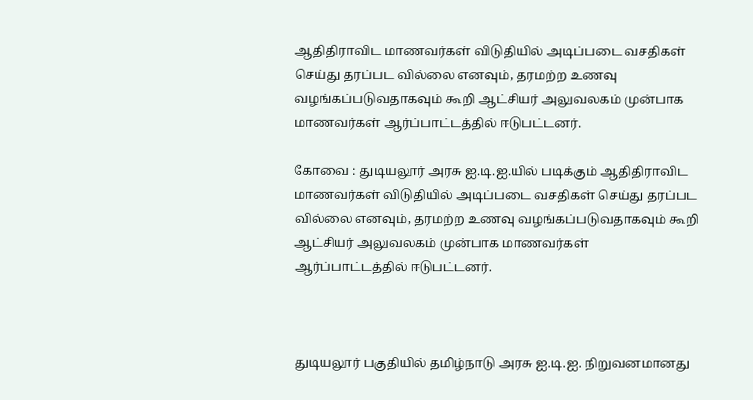ஆதிதிராவிட மாணவர்கள் விடுதியில் அடிப்படை வசதிகள் செய்து தரப்பட வில்லை எனவும், தரமற்ற உணவு வழங்கப்படுவதாகவும் கூறி ஆட்சியர் அலுவலகம் முன்பாக மாணவர்கள் ஆர்ப்பாட்டத்தில் ஈடுபட்டனர்.

கோவை : துடியலூர் அரசு ஐ.டி.ஐ.யில் படிக்கும் ஆதிதிராவிட மாணவர்கள் விடுதியில் அடிப்படை வசதிகள் செய்து தரப்பட வில்லை எனவும், தரமற்ற உணவு வழங்கப்படுவதாகவும் கூறி ஆட்சியர் அலுவலகம் முன்பாக மாணவர்கள் ஆர்ப்பாட்டத்தில் ஈடுபட்டனர்.



துடியலூர் பகுதியில் தமிழ்நாடு அரசு ஐ.டி.ஐ. நிறுவனமானது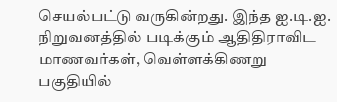செயல்பட்டு வருகின்றது. இந்த ஐ.டி.ஐ. நிறுவனத்தில் படிக்கும் ஆதிதிராவிட மாணவர்கள், வெள்ளக்கிணறு பகுதியில்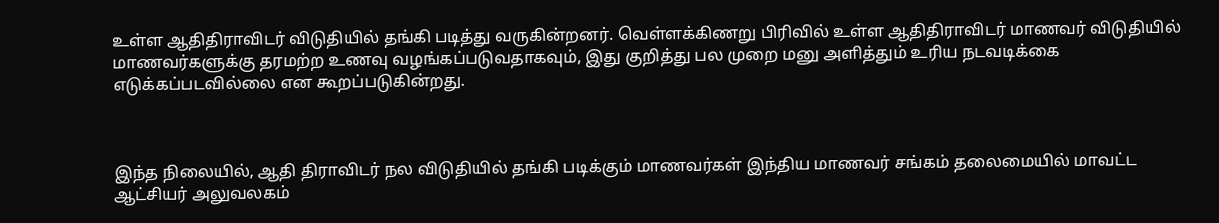உள்ள ஆதிதிராவிடர் விடுதியில் தங்கி படித்து வருகின்றனர். வெள்ளக்கிணறு பிரிவில் உள்ள ஆதிதிராவிடர் மாணவர் விடுதியில் மாணவர்களுக்கு தரமற்ற உணவு வழங்கப்படுவதாகவும், இது குறித்து பல முறை மனு அளித்தும் உரிய நடவடிக்கை எடுக்கப்படவில்லை என கூறப்படுகின்றது.



இந்த நிலையில், ஆதி திராவிடர் நல விடுதியில் தங்கி படிக்கும் மாணவர்கள் இந்திய மாணவர் சங்கம் தலைமையில் மாவட்ட ஆட்சியர் அலுவலகம்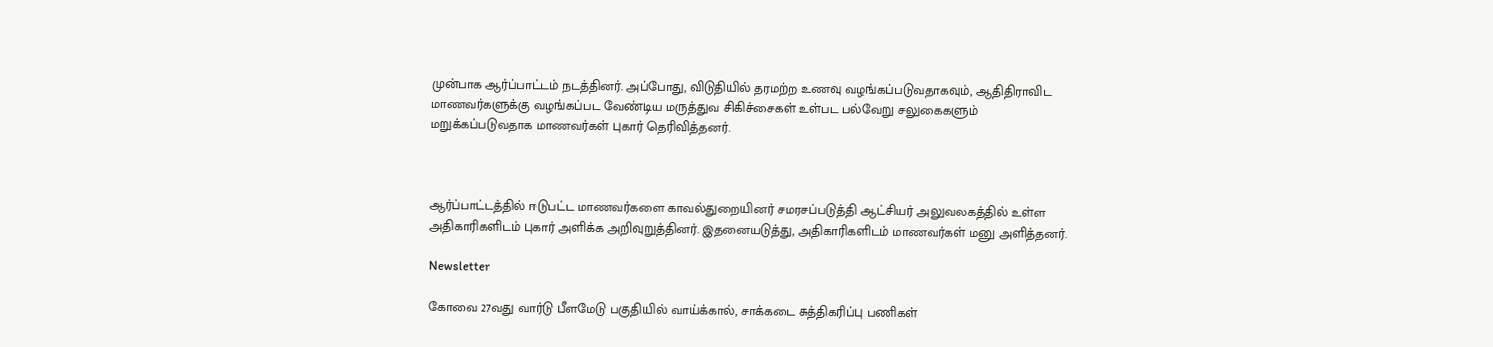முன்பாக ஆர்ப்பாட்டம் நடத்தினர். அப்போது, விடுதியில் தரமற்ற உணவு வழங்கப்படுவதாகவும், ஆதிதிராவிட மாணவர்களுக்கு வழங்கப்பட வேண்டிய மருத்துவ சிகிச்சைகள் உள்பட பல்வேறு சலுகைகளும் மறுக்கப்படுவதாக மாணவர்கள் புகார் தெரிவித்தனர்.



ஆர்ப்பாட்டத்தில் ஈடுபட்ட மாணவர்களை காவல்துறையினர் சமரசப்படுத்தி ஆட்சியர் அலுவலகத்தில் உள்ள அதிகாரிகளிடம் புகார் அளிக்க அறிவுறுத்தினர். இதனையடுத்து, அதிகாரிகளிடம் மாணவர்கள் மனு அளித்தனர்.

Newsletter

கோவை 27வது வார்டு பீளமேடு பகுதியில் வாய்க்கால், சாக்கடை சுத்திகரிப்பு பணிகள்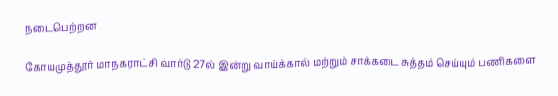நடைபெற்றன

கோயமுத்தூர் மாநகராட்சி வார்டு 27ல் இன்று வாய்க்கால் மற்றும் சாக்கடை சுத்தம் செய்யும் பணிகளை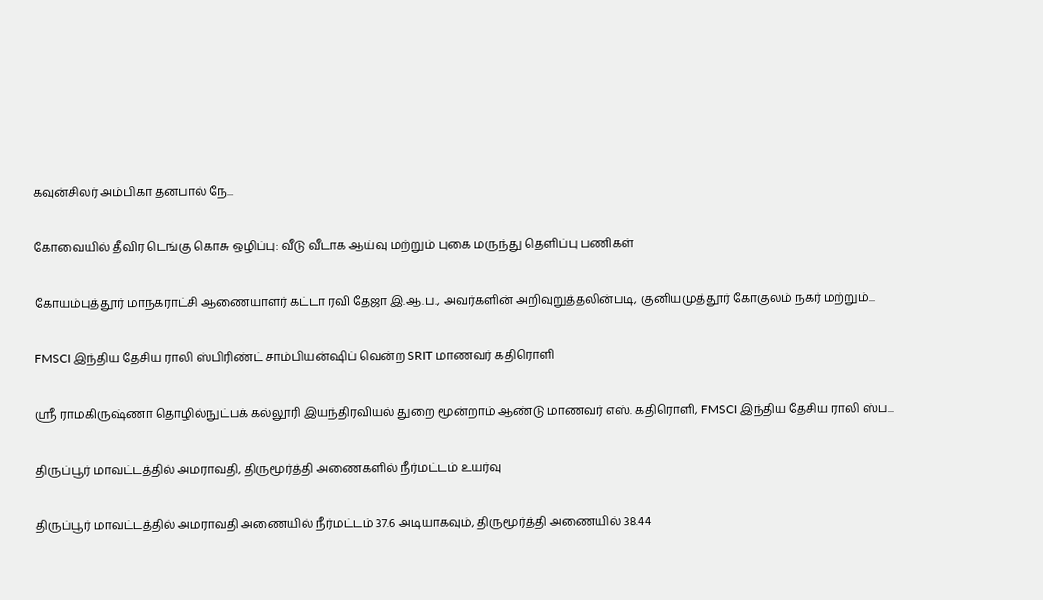கவுன்சிலர் அம்பிகா தனபால் நே...

கோவையில் தீவிர டெங்கு கொசு ஒழிப்பு: வீடு வீடாக ஆய்வு மற்றும் புகை மருந்து தெளிப்பு பணிகள்

கோயம்புத்தூர் மாநகராட்சி ஆணையாளர் கட்டா ரவி தேஜா இ.ஆ.ப., அவர்களின் அறிவுறுத்தலின்படி, குனியமுத்தூர் கோகுலம் நகர் மற்றும்...

FMSCI இந்திய தேசிய ராலி ஸ்பிரிண்ட் சாம்பியன்ஷிப் வென்ற SRIT மாணவர் கதிரொளி

ஸ்ரீ ராமகிருஷ்ணா தொழில்நுட்பக் கல்லூரி இயந்திரவியல் துறை மூன்றாம் ஆண்டு மாணவர் எஸ். கதிரொளி, FMSCI இந்திய தேசிய ராலி ஸ்ப...

திருப்பூர் மாவட்டத்தில் அமராவதி, திருமூர்த்தி அணைகளில் நீர்மட்டம் உயர்வு

திருப்பூர் மாவட்டத்தில் அமராவதி அணையில் நீர்மட்டம் 37.6 அடியாகவும், திருமூர்த்தி அணையில் 38.44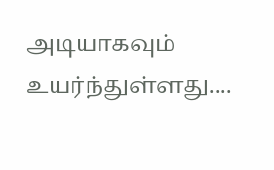அடியாகவும் உயர்ந்துள்ளது....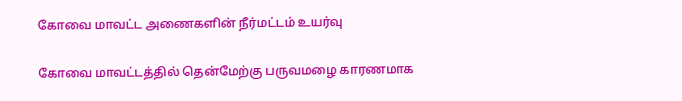கோவை மாவட்ட அணைகளின் நீர்மட்டம் உயர்வு

கோவை மாவட்டத்தில் தென்மேற்கு பருவமழை காரணமாக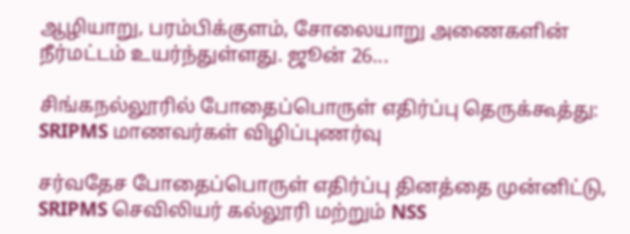ஆழியாறு, பரம்பிக்குளம், சோலையாறு அணைகளின் நீர்மட்டம் உயர்ந்துள்ளது. ஜூன் 26...

சிங்கநல்லூரில் போதைப்பொருள் எதிர்ப்பு தெருக்கூத்து: SRIPMS மாணவர்கள் விழிப்புணர்வு

சர்வதேச போதைப்பொருள் எதிர்ப்பு தினத்தை முன்னிட்டு, SRIPMS செவிலியர் கல்லூரி மற்றும் NSS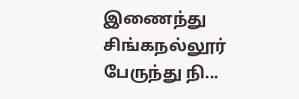இணைந்து சிங்கநல்லூர் பேருந்து நி...